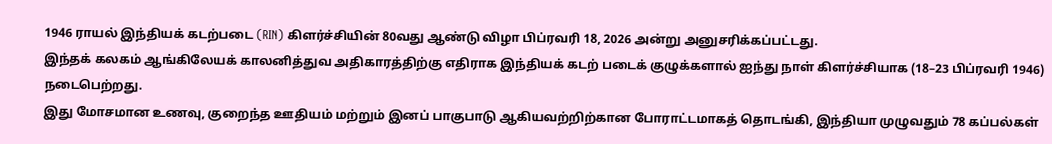1946 ராயல் இந்தியக் கடற்படை (RIN) கிளர்ச்சியின் 80வது ஆண்டு விழா பிப்ரவரி 18, 2026 அன்று அனுசரிக்கப்பட்டது.
இந்தக் கலகம் ஆங்கிலேயக் காலனித்துவ அதிகாரத்திற்கு எதிராக இந்தியக் கடற் படைக் குழுக்களால் ஐந்து நாள் கிளர்ச்சியாக (18–23 பிப்ரவரி 1946) நடைபெற்றது.
இது மோசமான உணவு, குறைந்த ஊதியம் மற்றும் இனப் பாகுபாடு ஆகியவற்றிற்கான போராட்டமாகத் தொடங்கி, இந்தியா முழுவதும் 78 கப்பல்கள்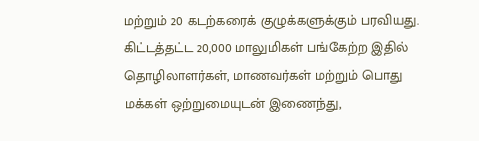மற்றும் 20 கடற்கரைக் குழுக்களுக்கும் பரவியது.
கிட்டத்தட்ட 20,000 மாலுமிகள் பங்கேற்ற இதில் தொழிலாளர்கள், மாணவர்கள் மற்றும் பொது மக்கள் ஒற்றுமையுடன் இணைந்து,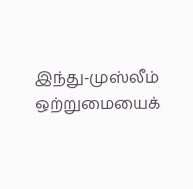இந்து-முஸ்லீம் ஒற்றுமையைக்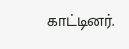காட்டினர்.